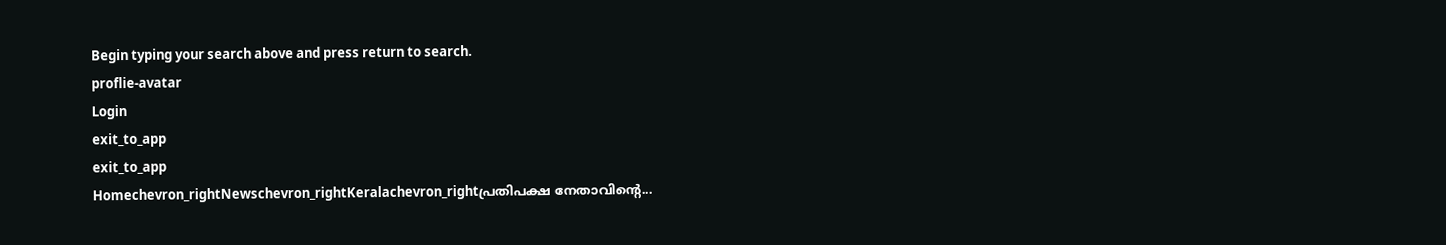Begin typing your search above and press return to search.
proflie-avatar
Login
exit_to_app
exit_to_app
Homechevron_rightNewschevron_rightKeralachevron_rightപ്രതിപക്ഷ നേതാവിന്റെ...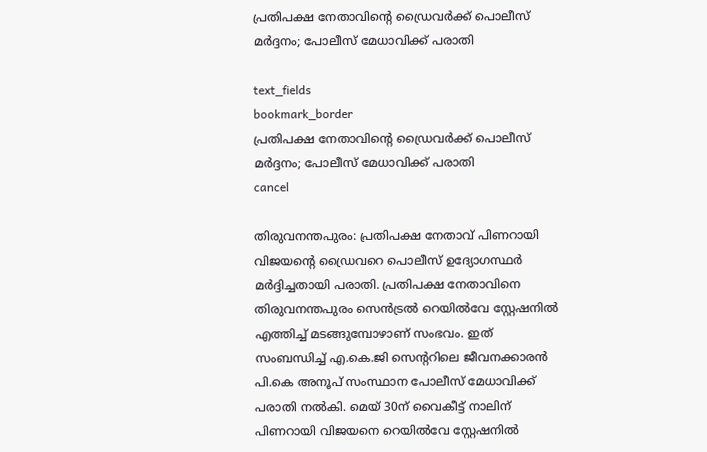പ്രതിപക്ഷ നേതാവിന്റെ ഡ്രൈവർക്ക് പൊലീസ് മർദ്ദനം; പോലീസ് മേധാവിക്ക് പരാതി

text_fields
bookmark_border
പ്രതിപക്ഷ നേതാവിന്റെ ഡ്രൈവർക്ക് പൊലീസ് മർദ്ദനം; പോലീസ് മേധാവിക്ക് പരാതി
cancel

തിരുവനന്തപുരം: പ്രതിപക്ഷ നേതാവ് പിണറായി വിജയന്റെ ഡ്രൈവറെ പൊലീസ് ഉദ്യോഗസ്ഥർ മർദ്ദിച്ചതായി പരാതി. പ്രതിപക്ഷ നേതാവിനെ തിരുവനന്തപുരം സെൻട്രൽ റെയിൽവേ സ്റ്റേഷനിൽ എത്തിച്ച് മടങ്ങുമ്പോഴാണ് സംഭവം. ഇത് സംബന്ധിച്ച് എ.കെ.ജി സെന്ററിലെ ജീവനക്കാരൻ പി.കെ അനൂപ് സംസ്ഥാന പോലീസ് മേധാവിക്ക് പരാതി നൽകി. മെയ് 30ന് വൈകീട്ട് നാലിന് പിണറായി വിജയനെ റെയിൽവേ സ്റ്റേഷനിൽ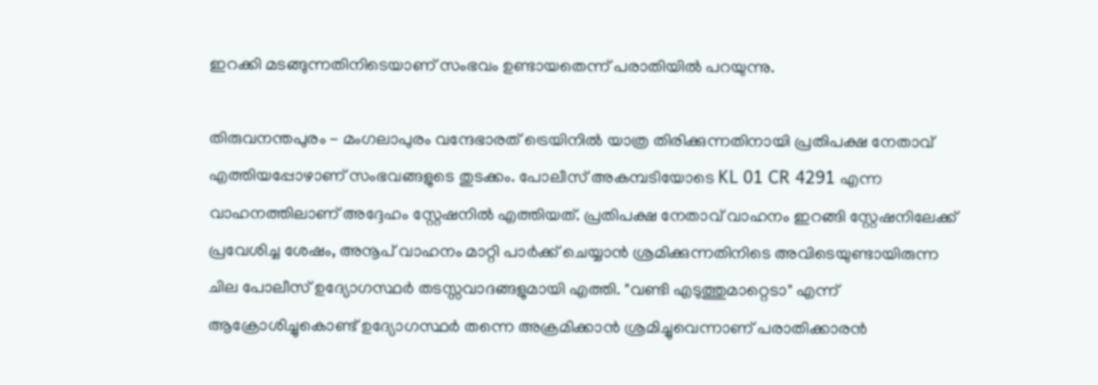ഇറക്കി മടങ്ങുന്നതിനിടെയാണ് സംഭവം ഉണ്ടായതെന്ന് പരാതിയിൽ പറയുന്നു.

തിരുവനന്തപുരം - മംഗലാപുരം വന്ദേഭാരത് ട്രെയിനിൽ യാത്ര തിരിക്കുന്നതിനായി പ്രതിപക്ഷ നേതാവ് എത്തിയപ്പോഴാണ് സംഭവങ്ങളുടെ തുടക്കം. പോലീസ് അകമ്പടിയോടെ KL 01 CR 4291 എന്ന വാഹനത്തിലാണ് അദ്ദേഹം സ്റ്റേഷനിൽ എത്തിയത്. പ്രതിപക്ഷ നേതാവ് വാഹനം ഇറങ്ങി സ്റ്റേഷനിലേക്ക് പ്രവേശിച്ച ശേഷം, അനൂപ് വാഹനം മാറ്റി പാർക്ക് ചെയ്യാൻ ശ്രമിക്കുന്നതിനിടെ അവിടെയുണ്ടായിരുന്ന ചില പോലീസ് ഉദ്യോഗസ്ഥർ തടസ്സവാദങ്ങളുമായി എത്തി. "വണ്ടി എടുത്തുമാറ്റെടാ" എന്ന് ആക്രോശിച്ചുകൊണ്ട് ഉദ്യോഗസ്ഥർ തന്നെ അക്രമിക്കാൻ ശ്രമിച്ചുവെന്നാണ് പരാതിക്കാരൻ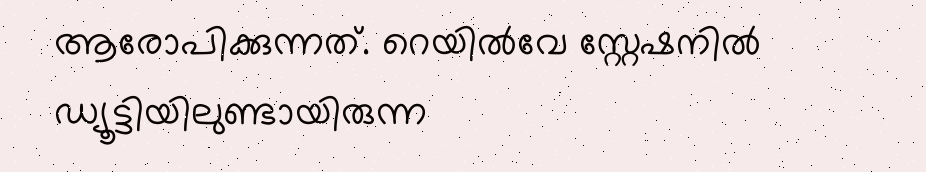ആരോപിക്കുന്നത്. റെയിൽവേ സ്റ്റേഷനിൽ ഡ്യൂട്ടിയിലുണ്ടായിരുന്ന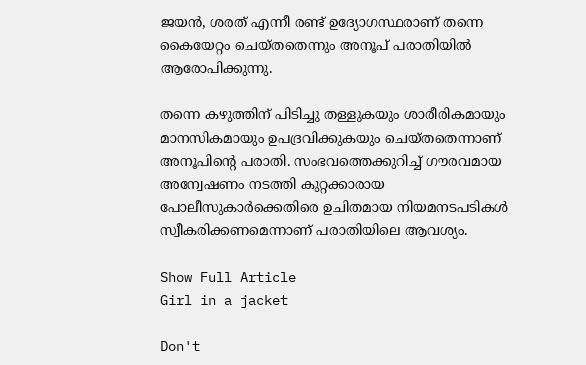ജയൻ, ശരത് എന്നീ രണ്ട് ഉദ്യോഗസ്ഥരാണ് തന്നെ കൈയേറ്റം ചെയ്തതെന്നും അനൂപ് പരാതിയിൽ ആരോപിക്കുന്നു.

തന്നെ കഴുത്തിന് പിടിച്ചു തള്ളുകയും ശാരീരികമായും മാനസികമായും ഉപദ്രവിക്കുകയും ചെയ്തതെന്നാണ് അനൂപിന്‍റെ പരാതി. സംഭവത്തെക്കുറിച്ച് ഗൗരവമായ അന്വേഷണം നടത്തി കുറ്റക്കാരായ പോലീസുകാർക്കെതിരെ ഉചിതമായ നിയമനടപടികൾ സ്വീകരിക്കണമെന്നാണ് പരാതിയിലെ ആവശ്യം.

Show Full Article
Girl in a jacket

Don't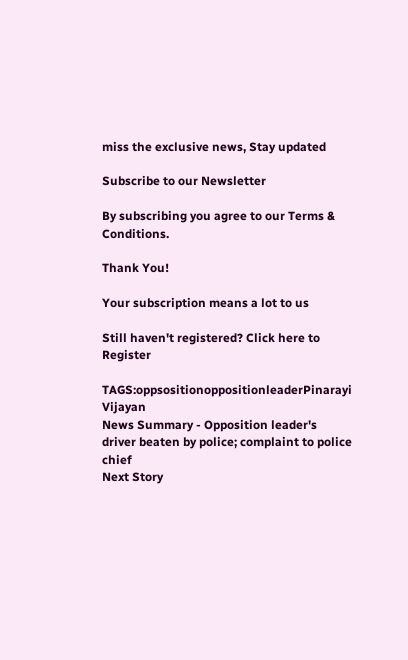miss the exclusive news, Stay updated

Subscribe to our Newsletter

By subscribing you agree to our Terms & Conditions.

Thank You!

Your subscription means a lot to us

Still haven't registered? Click here to Register

TAGS:oppsositionoppositionleaderPinarayi Vijayan
News Summary - Opposition leader's driver beaten by police; complaint to police chief
Next Story